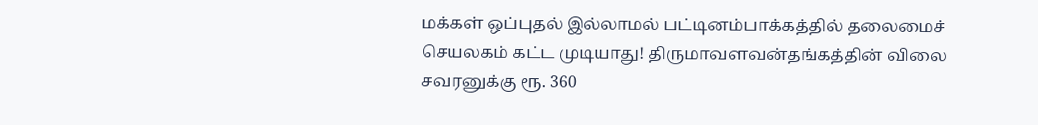மக்கள் ஒப்புதல் இல்லாமல் பட்டினம்பாக்கத்தில் தலைமைச் செயலகம் கட்ட முடியாது! திருமாவளவன்தங்கத்தின் விலை சவரனுக்கு ரூ. 360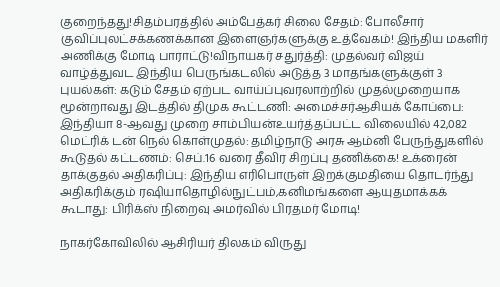குறைந்தது!சிதம்பரத்தில் அம்பேத்கர் சிலை சேதம்: போலீசார் குவிப்புலட்சக்கணக்கான இளைஞர்களுக்கு உத்வேகம்! இந்திய மகளிர் அணிக்கு மோடி பாராட்டு!விநாயகர் சதுர்த்தி: முதல்வர் விஜய் வாழ்த்துவட இந்திய பெருங்கடலில் அடுத்த 3 மாதங்களுக்குள் 3 புயல்கள்: கடும் சேதம் ஏற்பட வாய்ப்புவரலாற்றில் முதல்முறையாக மூன்றாவது இடத்தில் திமுக கூட்டணி: அமைச்சர்ஆசியக் கோப்பை: இந்தியா 8-ஆவது முறை சாம்பியன்உயர்த்தப்பட்ட விலையில் 42,082 மெட்ரிக் டன் நெல் கொள்முதல்: தமிழ்நாடு அரசு ஆம்னி பேருந்துகளில் கூடுதல் கட்டணம்: செப்.16 வரை தீவிர சிறப்பு தணிக்கை! உக்ரைன் தாக்குதல் அதிகரிப்பு: இந்திய எரிபொருள் இறக்குமதியை தொடர்ந்து அதிகரிக்கும் ரஷியாதொழில்நுட்பம்,கனிமங்களை ஆயுதமாக்கக் கூடாது: பிரிக்ஸ் நிறைவு அமர்வில் பிரதமர் மோடி!

நாகர்கோவிலில் ஆசிரியர் திலகம் விருது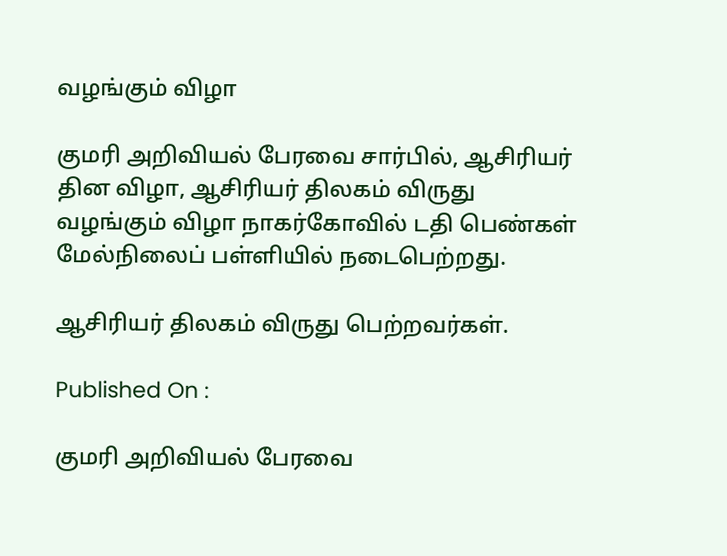வழங்கும் விழா

குமரி அறிவியல் பேரவை சார்பில், ஆசிரியர் தின விழா, ஆசிரியர் திலகம் விருது வழங்கும் விழா நாகர்கோவில் டதி பெண்கள் மேல்நிலைப் பள்ளியில் நடைபெற்றது.

ஆசிரியர் திலகம் விருது பெற்றவர்கள்.

Published On :

குமரி அறிவியல் பேரவை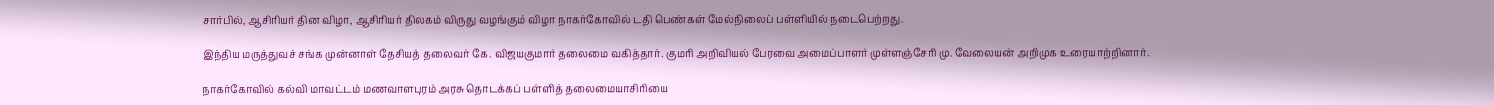சார்பில், ஆசிரியர் தின விழா, ஆசிரியர் திலகம் விருது வழங்கும் விழா நாகர்கோவில் டதி பெண்கள் மேல்நிலைப் பள்ளியில் நடைபெற்றது.

இந்திய மருத்துவச் சங்க முன்னாள் தேசியத் தலைவர் கே. விஜயகுமார் தலைமை வகித்தார். குமரி அறிவியல் பேரவை அமைப்பாளர் முள்ளஞ்சேரி மு. வேலையன் அறிமுக உரையாற்றினார்.

நாகர்கோவில் கல்வி மாவட்டம் மணவாளபுரம் அரசு தொடக்கப் பள்ளித் தலைமையாசிரியை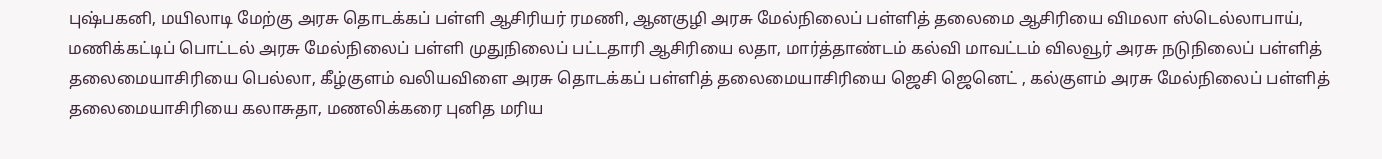புஷ்பகனி, மயிலாடி மேற்கு அரசு தொடக்கப் பள்ளி ஆசிரியர் ரமணி, ஆனகுழி அரசு மேல்நிலைப் பள்ளித் தலைமை ஆசிரியை விமலா ஸ்டெல்லாபாய், மணிக்கட்டிப் பொட்டல் அரசு மேல்நிலைப் பள்ளி முதுநிலைப் பட்டதாரி ஆசிரியை லதா, மார்த்தாண்டம் கல்வி மாவட்டம் விலவூர் அரசு நடுநிலைப் பள்ளித் தலைமையாசிரியை பெல்லா, கீழ்குளம் வலியவிளை அரசு தொடக்கப் பள்ளித் தலைமையாசிரியை ஜெசி ஜெனெட் , கல்குளம் அரசு மேல்நிலைப் பள்ளித் தலைமையாசிரியை கலாசுதா, மணலிக்கரை புனித மரிய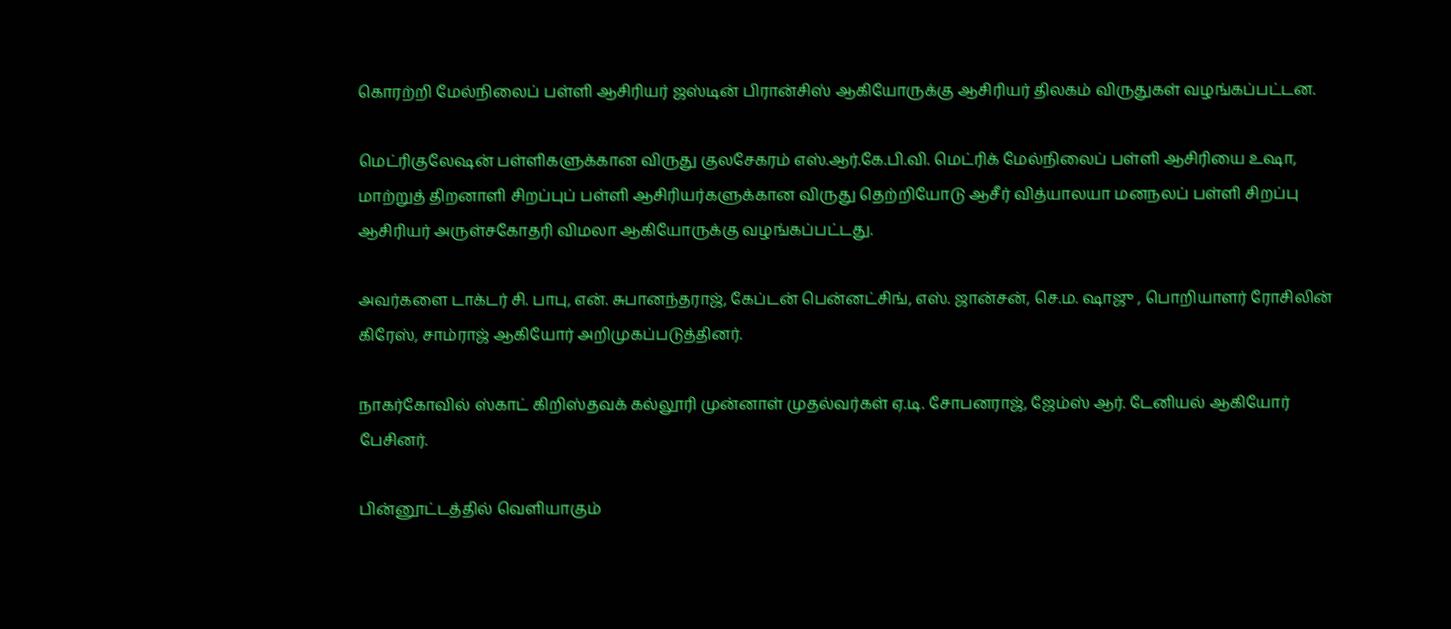கொரற்றி மேல்நிலைப் பள்ளி ஆசிரியர் ஜஸ்டின் பிரான்சிஸ் ஆகியோருக்கு ஆசிரியர் திலகம் விருதுகள் வழங்கப்பட்டன.

மெட்ரிகுலேஷன் பள்ளிகளுக்கான விருது குலசேகரம் எஸ்.ஆர்.கே.பி.வி. மெட்ரிக் மேல்நிலைப் பள்ளி ஆசிரியை உஷா, மாற்றுத் திறனாளி சிறப்புப் பள்ளி ஆசிரியர்களுக்கான விருது தெற்றியோடு ஆசீர் வித்யாலயா மனநலப் பள்ளி சிறப்பு ஆசிரியர் அருள்சகோதரி விமலா ஆகியோருக்கு வழங்கப்பட்டது.

அவர்களை டாக்டர் சி. பாபு, என். சுபானந்தராஜ், கேப்டன் பென்னட்சிங், எஸ். ஜான்சன், செ.ம. ஷாஜு , பொறியாளர் ரோசிலின் கிரேஸ், சாம்ராஜ் ஆகியோர் அறிமுகப்படுத்தினர்.

நாகர்கோவில் ஸ்காட் கிறிஸ்தவக் கல்லூரி முன்னாள் முதல்வர்கள் ஏ.டி. சோபனராஜ், ஜேம்ஸ் ஆர். டேனியல் ஆகியோர் பேசினர்.

பின்னூட்டத்தில் வெளியாகும்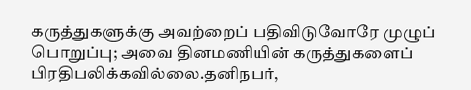கருத்துகளுக்கு அவற்றைப் பதிவிடுவோரே முழுப் பொறுப்பு; அவை தினமணியின் கருத்துகளைப் பிரதிபலிக்கவில்லை.தனிநபர்,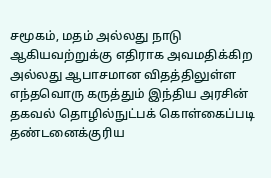சமூகம், மதம் அல்லது நாடு ஆகியவற்றுக்கு எதிராக அவமதிக்கிற அல்லது ஆபாசமான விதத்திலுள்ள எந்தவொரு கருத்தும் இந்திய அரசின் தகவல் தொழில்நுட்பக் கொள்கைப்படி தண்டனைக்குரிய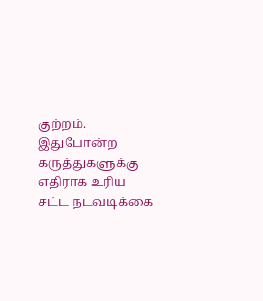குற்றம். இதுபோன்ற கருத்துகளுக்கு எதிராக உரிய சட்ட நடவடிக்கை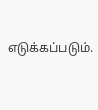எடுக்கப்படும்.